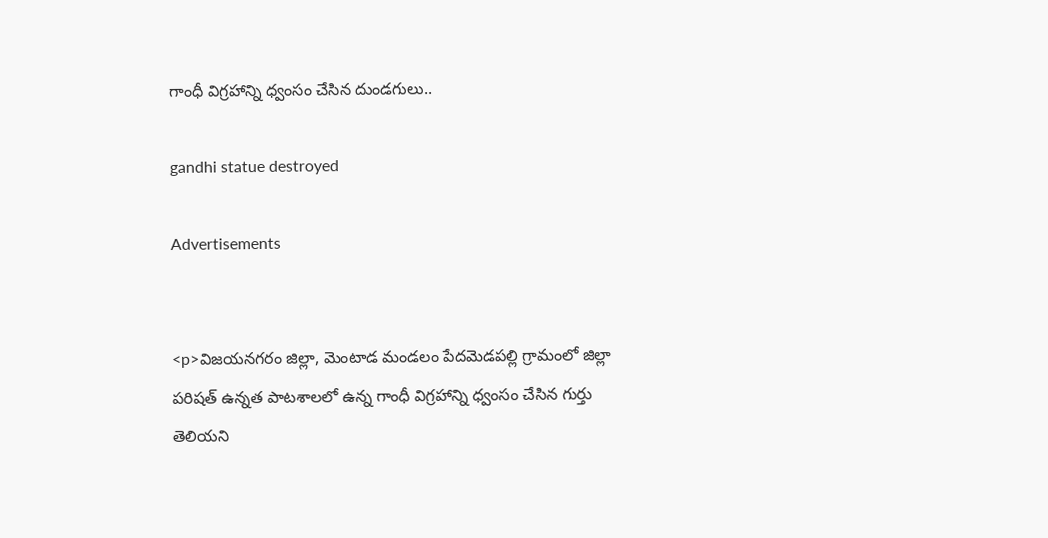గాంధీ విగ్రహాన్ని ధ్వంసం చేసిన దుండగులు..

gandhi statue destroyed

Advertisements


<p>విజయనగరం జిల్లా, మెంటాడ మండలం పేదమెడపల్లి గ్రామంలో జిల్లా పరిషత్ ఉన్నత పాటశాలలో ఉన్న గాంధీ విగ్రహాన్ని ధ్వంసం చేసిన గుర్తు తెలియని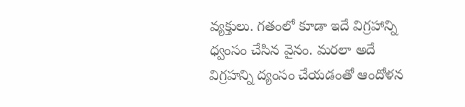వ్యక్తులు. గతంలో కూడా ఇదే విగ్రహాన్ని ధ్వంసం చేసిన వైనం. మరలా అదే విగ్రహన్ని ద్యంసం చేయడంతో ఆందోళన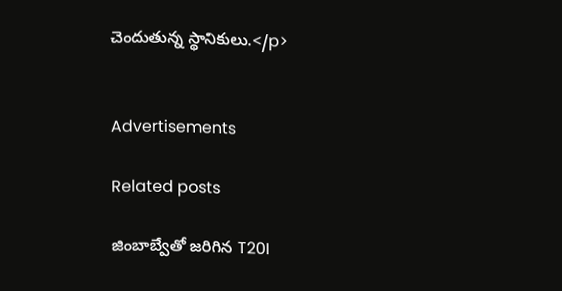చెందుతున్న స్థానికులు.</p>


Advertisements

Related posts

జింబాబ్వేతో జరిగిన T20I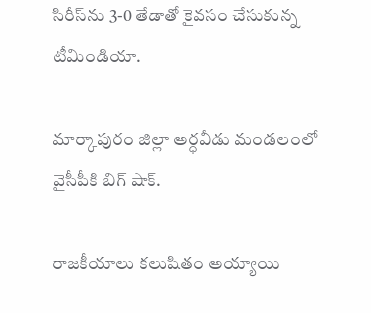సిరీస్‌ను 3-0 తేడాతో కైవసం చేసుకున్న టీమిండియా.

మార్కాపురం జిల్లా అర్ధవీడు మండలంలో వైసీపీకి బిగ్ షాక్.

రాజకీయాలు కలుషితం అయ్యాయి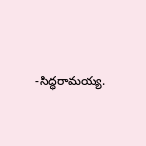-సిద్ధరామయ్య.